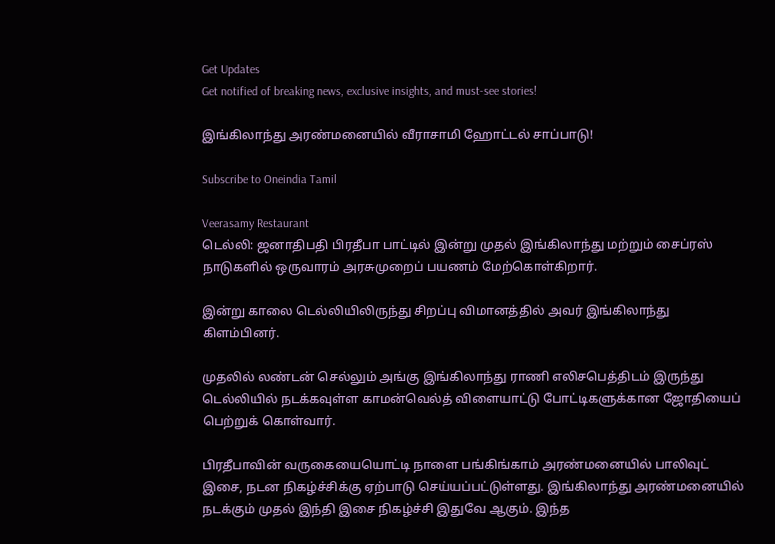Get Updates
Get notified of breaking news, exclusive insights, and must-see stories!

இங்கிலாந்து அரண்மனையில் வீராசாமி ஹோட்டல் சாப்பாடு!

Subscribe to Oneindia Tamil

Veerasamy Restaurant
டெல்லி: ஜனாதிபதி பிரதீபா பாட்டில் இன்று முதல் இங்கிலாந்து மற்றும் சைப்ரஸ் நாடுகளில் ஒருவாரம் அரசுமுறைப் பயணம் மேற்கொள்கிறார்.

இன்று காலை டெல்லியிலிருந்து சிறப்பு விமானத்தில் அவர் இங்கிலாந்து கிளம்பினர்.

முதலில் லண்டன் செல்லும் அங்கு இங்கிலாந்து ராணி எலிசபெத்திடம் இருந்து டெல்லியில் நடக்கவுள்ள காமன்வெல்த் விளையாட்டு போட்டிகளுக்கான ஜோதியைப் பெற்றுக் கொள்வார்.

பிரதீபாவின் வருகையையொட்டி நாளை பங்கிங்காம் அரண்மனையில் பாலிவுட் இசை, நடன நிகழ்ச்சிக்கு ஏற்பாடு செய்யப்பட்டுள்ளது. இங்கிலாந்து அரண்மனையில் நடக்கும் முதல் இந்தி இசை நிகழ்ச்சி இதுவே ஆகும். இந்த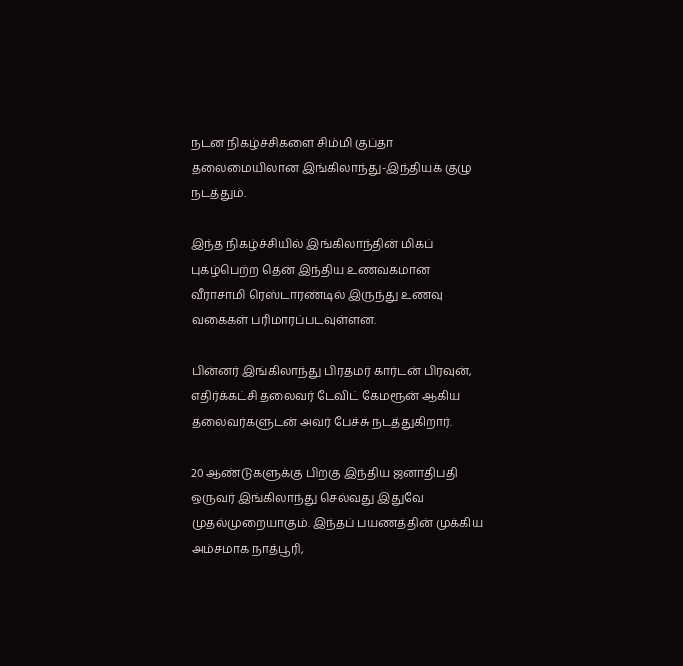நடன நிகழ்ச்சிகளை சிம்மி குப்தா தலைமையிலான இங்கிலாந்து-இந்தியக் குழு நடத்தும்.

இந்த நிகழ்ச்சியில் இங்கிலாந்தின் மிகப் புகழ்பெற்ற தென் இந்திய உணவகமான வீராசாமி ரெஸ்டாரண்டில் இருந்து உணவு வகைகள் பரிமாரப்படவுள்ளன.

பின்னர் இங்கிலாந்து பிரதமர் கார்டன் பிரவுன், எதிர்க்கட்சி தலைவர் டேவிட் கேமரூன் ஆகிய தலைவர்களுடன் அவர் பேச்சு நடத்துகிறார்.

20 ஆண்டுகளுக்கு பிறகு இந்திய ஜனாதிபதி ஒருவர் இங்கிலாந்து செல்வது இதுவே முதல்முறையாகும். இந்தப் பயணத்தின் முக்கிய அம்சமாக நாத்பூரி,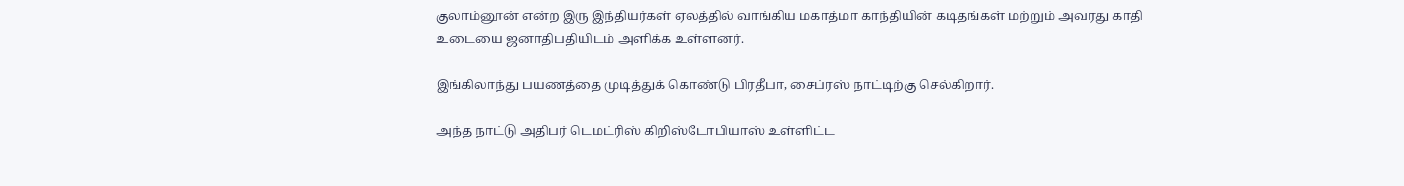குலாம்னூன் என்ற இரு இந்தியர்கள் ஏலத்தில் வாங்கிய மகாத்மா காந்தியின் கடிதங்கள் மற்றும் அவரது காதி உடையை ஜனாதிபதியிடம் அளிக்க உள்ளனர்.

இங்கிலாந்து பயணத்தை முடித்துக் கொண்டு பிரதீபா, சைப்ரஸ் நாட்டிற்கு செல்கிறார்.

அந்த நாட்டு அதிபர் டெமட்ரிஸ் கிறிஸ்டோபியாஸ் உள்ளிட்ட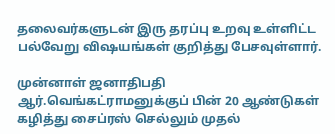தலைவர்களுடன் இரு தரப்பு உறவு உள்ளிட்ட பல்வேறு விஷயங்கள் குறித்து பேசவுள்ளார்.

முன்னாள் ஜனாதிபதி ஆர்.வெங்கட்ராமனுக்குப் பின் 20 ஆண்டுகள் கழித்து சைப்ரஸ் செல்லும் முதல்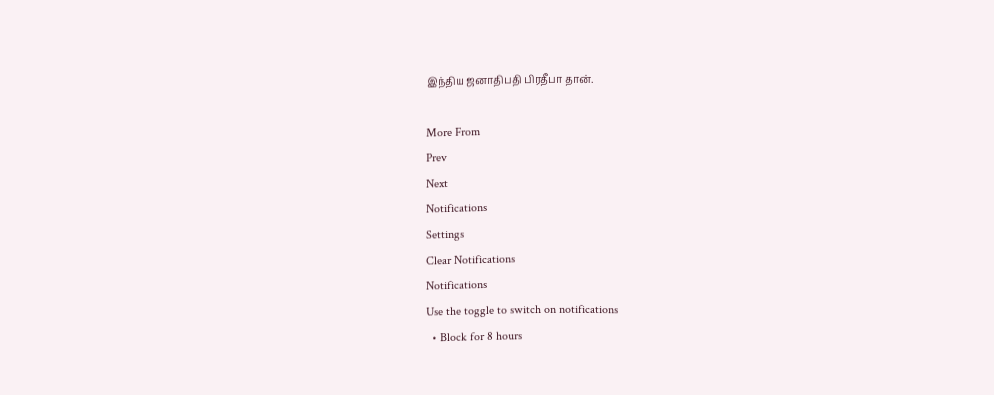இந்திய ஜனாதிபதி பிரதீபா தான்.

More From
Prev
Next
Notifications
Settings
Clear Notifications
Notifications
Use the toggle to switch on notifications
  • Block for 8 hours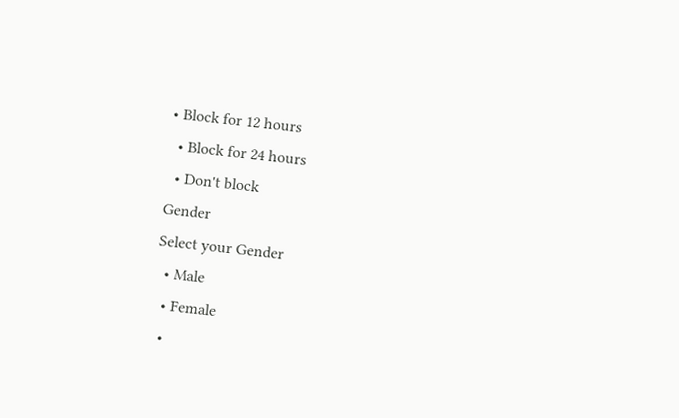• Block for 12 hours
  • Block for 24 hours
  • Don't block
Gender
Select your Gender
  • Male
  • Female
  •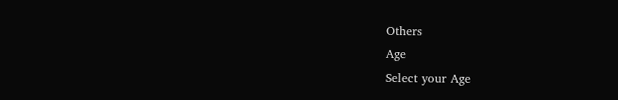Others
Age
Select your Age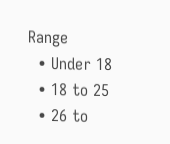Range
  • Under 18
  • 18 to 25
  • 26 to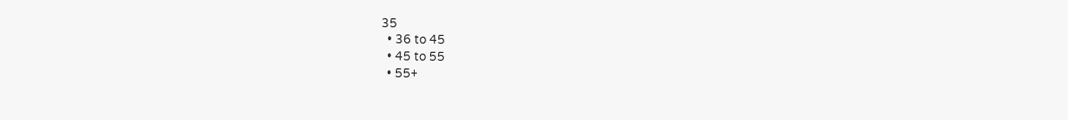35
  • 36 to 45
  • 45 to 55
  • 55+